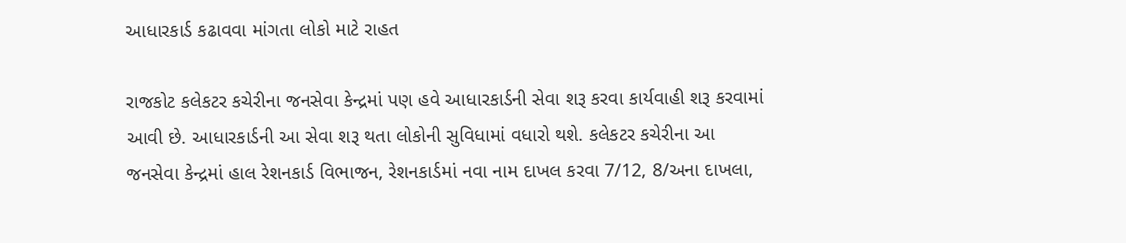આધારકાર્ડ કઢાવવા માંગતા લોકો માટે રાહત

રાજકોટ કલેકટર કચેરીના જનસેવા કેન્દ્રમાં પણ હવે આધારકાર્ડની સેવા શરૂ કરવા કાર્યવાહી શરૂ કરવામાં આવી છે. આધારકાર્ડની આ સેવા શરૂ થતા લોકોની સુવિધામાં વધારો થશે. કલેકટર કચેરીના આ જનસેવા કેન્દ્રમાં હાલ રેશનકાર્ડ વિભાજન, રેશનકાર્ડમાં નવા નામ દાખલ કરવા 7/12, 8/અના દાખલા,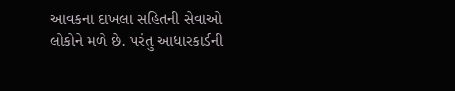આવકના દાખલા સહિતની સેવાઓ લોકોને મળે છે. પરંતુ આધારકાર્ડની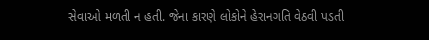સેવાઓ મળતી ન હતી. જેના કારણે લોકોને હેરાનગતિ વેઠવી પડતી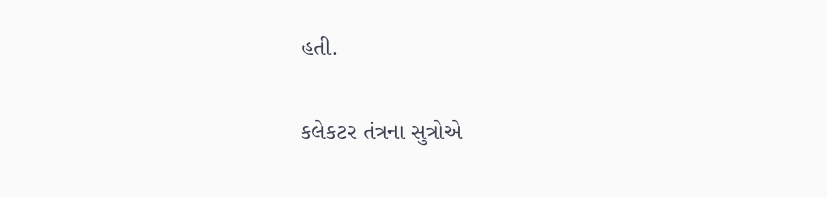હતી.

કલેકટર તંત્રના સુત્રોએ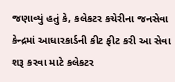જણાવ્યું હતું કે, કલેકટર કચેરીના જનસેવા કેન્દ્રમાં આધારકાર્ડની કીટ ફીટ કરી આ સેવા શરૂ કરવા માટે કલેકટર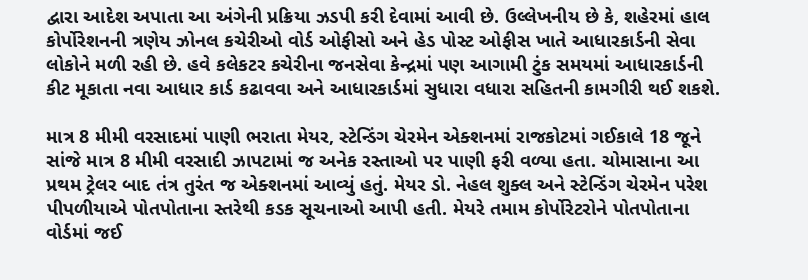દ્વારા આદેશ અપાતા આ અંગેની પ્રક્રિયા ઝડપી કરી દેવામાં આવી છે. ઉલ્લેખનીય છે કે, શહેરમાં હાલ કોર્પોરેશનની ત્રણેય ઝોનલ કચેરીઓ વોર્ડ ઓફીસો અને હેડ પોસ્ટ ઓફીસ ખાતે આધારકાર્ડની સેવા લોકોને મળી રહી છે. હવે કલેકટર કચેરીના જનસેવા કેન્દ્રમાં પણ આગામી ટુંક સમયમાં આધારકાર્ડની કીટ મૂકાતા નવા આધાર કાર્ડ કઢાવવા અને આધારકાર્ડમાં સુધારા વધારા સહિતની કામગીરી થઈ શકશે.

માત્ર 8 મીમી વરસાદમાં પાણી ભરાતા મેયર, સ્ટેન્ડિંગ ચેરમેન એક્શનમાં રાજકોટમાં ગઈકાલે 18 જૂને સાંજે માત્ર 8 મીમી વરસાદી ઝાપટામાં જ અનેક રસ્તાઓ પર પાણી ફરી વળ્યા હતા. ચોમાસાના આ પ્રથમ ટ્રેલર બાદ તંત્ર તુરંત જ એક્શનમાં આવ્યું હતું. મેયર ડો. નેહલ શુક્લ અને સ્ટેન્ડિંગ ચેરમેન પરેશ પીપળીયાએ પોતપોતાના સ્તરેથી કડક સૂચનાઓ આપી હતી. મેયરે તમામ કોર્પોરેટરોને પોતપોતાના વોર્ડમાં જઈ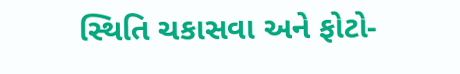સ્થિતિ ચકાસવા અને ફોટો-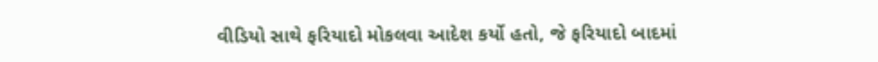વીડિયો સાથે ફરિયાદો મોકલવા આદેશ કર્યો હતો, જે ફરિયાદો બાદમાં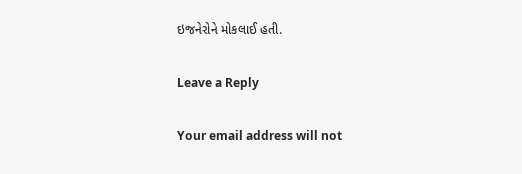ઇજનેરોને મોકલાઈ હતી.

Leave a Reply

Your email address will not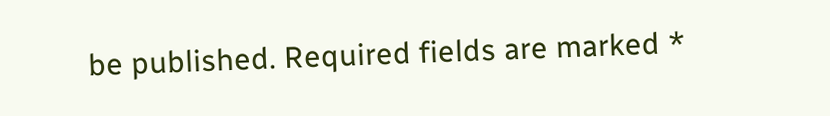be published. Required fields are marked *